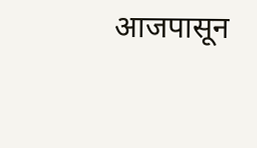आजपासून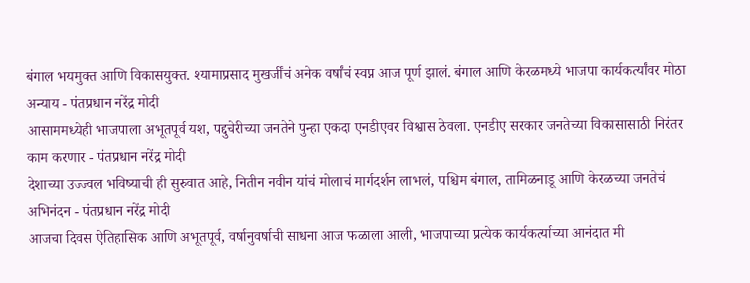बंगाल भयमुक्त आणि विकासयुक्त. श्यामाप्रसाद मुखर्जींचं अनेक वर्षांचं स्वप्न आज पूर्ण झालं. बंगाल आणि केरळमध्ये भाजपा कार्यकर्त्यांवर मोठा अन्याय - पंतप्रधान नरेंद्र मोदी
आसाममध्येही भाजपाला अभूतपूर्व यश, पद्दुचेरीच्या जनतेने पुन्हा एकदा एनडीएवर विश्वास ठेवला. एनडीए सरकार जनतेच्या विकासासाठी निरंतर काम करणार - पंतप्रधान नरेंद्र मोदी
देशाच्या उज्ज्वल भविष्याची ही सुरुवात आहे, नितीन नवीन यांचं मोलाचं मार्गदर्शन लाभलं, पश्चिम बंगाल, तामिळनाडू आणि केरळच्या जनतेचं अभिनंदन - पंतप्रधान नरेंद्र मोदी
आजचा दिवस ऐतिहासिक आणि अभूतपूर्व, वर्षानुवर्षाची साधना आज फळाला आली, भाजपाच्या प्रत्येक कार्यकर्त्याच्या आनंदात मी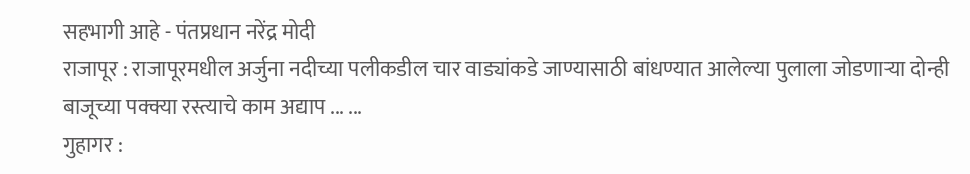सहभागी आहे - पंतप्रधान नरेंद्र मोदी
राजापूर : राजापूरमधील अर्जुना नदीच्या पलीकडील चार वाड्यांकडे जाण्यासाठी बांधण्यात आलेल्या पुलाला जोडणाऱ्या दोन्ही बाजूच्या पक्क्या रस्त्याचे काम अद्याप ... ...
गुहागर :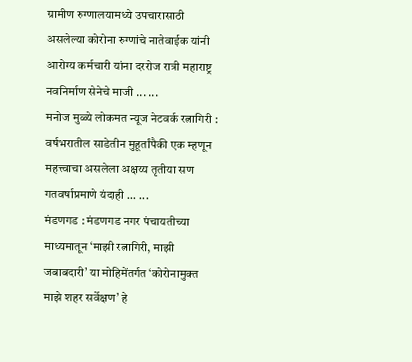ग्रामीण रुग्णालयामध्ये उपचारासाठी असलेल्या कोरोना रुग्णांचे नातेवाईक यांनी आरोग्य कर्मचारी यांना दररोज रात्री महाराष्ट्र नवनिर्माण सेनेचे माजी ... ...
मनोज मुळ्ये लोकमत न्यूज नेटवर्क रत्नागिरी : वर्षभरातील साडेतीन मुहूर्तांपैकी एक म्हणून महत्त्वाचा असलेला अक्षय्य तृतीया सण गतवर्षाप्रमाणे यंदाही ... ...
मंडणगड : मंडणगड नगर पंचायतीच्या माध्यमातून ‘माझी रत्नागिरी, माझी जबाबदारी’ या मोहिमेंतर्गत ‘कोरोनामुक्त माझे शहर सर्वेक्षण’ हे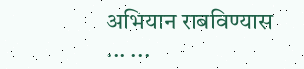अभियान राबविण्यास ... ...